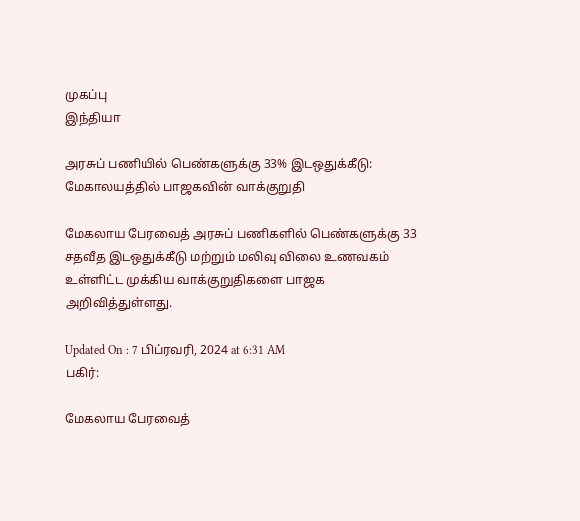முகப்பு
இந்தியா

அரசுப் பணியில் பெண்களுக்கு 33% இடஒதுக்கீடு: மேகாலயத்தில் பாஜகவின் வாக்குறுதி

மேகலாய பேரவைத் அரசுப் பணிகளில் பெண்களுக்கு 33 சதவீத இடஒதுக்கீடு மற்றும் மலிவு விலை உணவகம் உள்ளிட்ட முக்கிய வாக்குறுதிகளை பாஜக அறிவித்துள்ளது.

Updated On : 7 பிப்ரவரி, 2024 at 6:31 AM
பகிர்:

மேகலாய பேரவைத்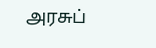அரசுப்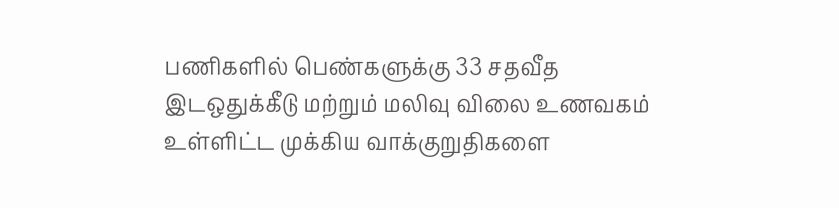பணிகளில் பெண்களுக்கு 33 சதவீத இடஒதுக்கீடு மற்றும் மலிவு விலை உணவகம் உள்ளிட்ட முக்கிய வாக்குறுதிகளை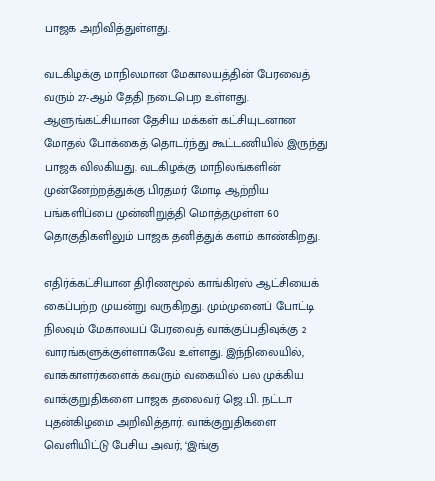பாஜக அறிவித்துள்ளது.

வடகிழக்கு மாநிலமான மேகாலயத்தின் பேரவைத் வரும் 27-ஆம் தேதி நடைபெற உள்ளது. ஆளுங்கட்சியான தேசிய மக்கள் கட்சியுடனான மோதல் போக்கைத் தொடர்ந்து கூட்டணியில் இருந்து பாஜக விலகியது. வடகிழக்கு மாநிலங்களின் முன்னேற்றத்துக்கு பிரதமர் மோடி ஆற்றிய பங்களிப்பை முன்னிறுத்தி மொத்தமுள்ள 60 தொகுதிகளிலும் பாஜக தனித்துக் களம் காண்கிறது.

எதிர்க்கட்சியான திரிணமூல் காங்கிரஸ் ஆட்சியைக் கைப்பற்ற முயன்று வருகிறது. மும்முனைப் போட்டி நிலவும் மேகாலயப் பேரவைத் வாக்குப்பதிவுக்கு 2 வாரங்களுக்குள்ளாகவே உள்ளது. இந்நிலையில், வாக்காளர்களைக் கவரும் வகையில் பல முக்கிய வாக்குறுதிகளை பாஜக தலைவர் ஜெ.பி. நட்டா புதன்கிழமை அறிவித்தார். வாக்குறுதிகளை வெளியிட்டு பேசிய அவர், ‘இங்கு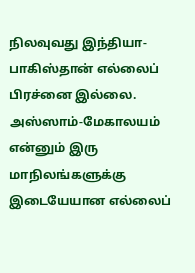நிலவுவது இந்தியா-பாகிஸ்தான் எல்லைப் பிரச்னை இல்லை. அஸ்ஸாம்-மேகாலயம் என்னும் இரு மாநிலங்களுக்கு இடையேயான எல்லைப்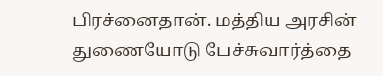பிரச்னைதான். மத்திய அரசின் துணையோடு பேச்சுவார்த்தை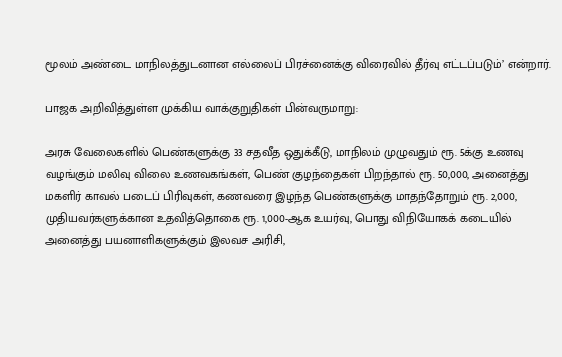மூலம் அண்டை மாநிலத்துடனான எல்லைப் பிரச்னைக்கு விரைவில் தீர்வு எட்டப்படும்’ என்றார்.

பாஜக அறிவித்துள்ள முக்கிய வாக்குறுதிகள் பின்வருமாறு:

அரசு வேலைகளில் பெண்களுக்கு 33 சதவீத ஒதுக்கீடு, மாநிலம் முழுவதும் ரூ. 5க்கு உணவு வழங்கும் மலிவு விலை உணவகங்கள், பெண் குழந்தைகள் பிறந்தால் ரூ. 50,000, அனைத்து மகளிர் காவல் படைப் பிரிவுகள், கணவரை இழந்த பெண்களுக்கு மாதந்தோறும் ரூ. 2,000, முதியவர்களுக்கான உதவித்தொகை ரூ. 1,000-ஆக உயர்வு, பொது விநியோகக் கடையில் அனைத்து பயனாளிகளுக்கும் இலவச அரிசி,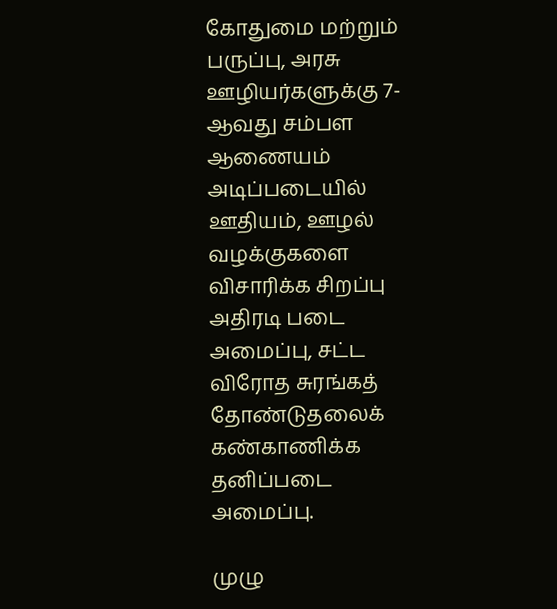கோதுமை மற்றும் பருப்பு, அரசு ஊழியர்களுக்கு 7-ஆவது சம்பள ஆணையம் அடிப்படையில் ஊதியம், ஊழல் வழக்குகளை விசாரிக்க சிறப்பு அதிரடி படை அமைப்பு, சட்ட விரோத சுரங்கத் தோண்டுதலைக் கண்காணிக்க தனிப்படை அமைப்பு.

முழு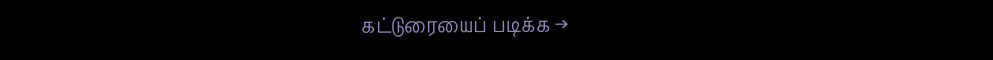கட்டுரையைப் படிக்க →